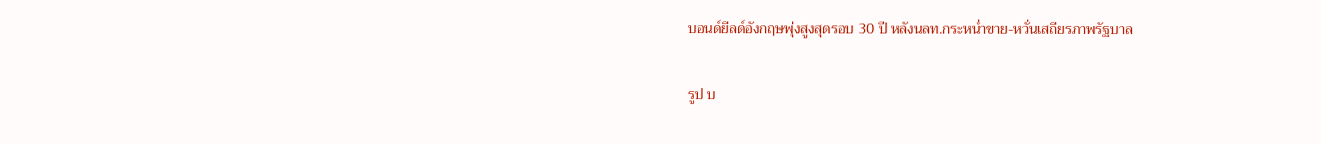บอนด์ยีลด์อังกฤษพุ่งสูงสุดรอบ 30 ปี หลังนลท.กระหน่ำขาย-หวั่นเสถียรภาพรัฐบาล

รูป บ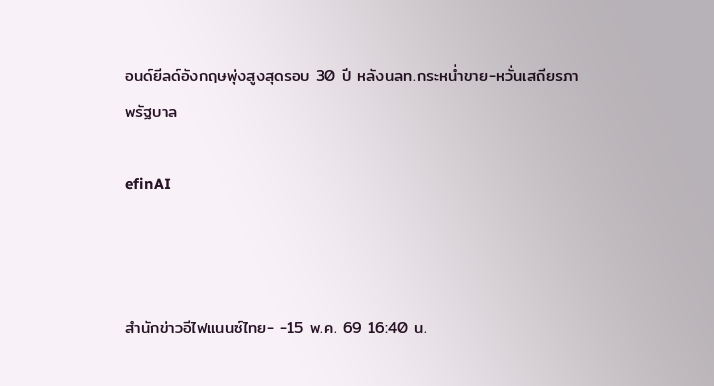อนด์ยีลด์อังกฤษพุ่งสูงสุดรอบ 30 ปี หลังนลท.กระหน่ำขาย-หวั่นเสถียรภาพรัฐบาล

efinAI



สำนักข่าวอีไฟแนนซ์ไทย- -15 พ.ค. 69 16:40 น.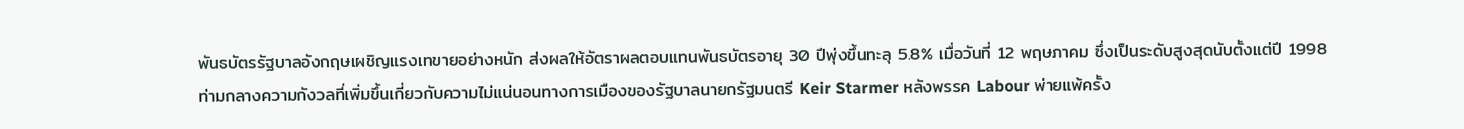พันธบัตรรัฐบาลอังกฤษเผชิญแรงเทขายอย่างหนัก ส่งผลให้อัตราผลตอบแทนพันธบัตรอายุ 30 ปีพุ่งขึ้นทะลุ 5.8% เมื่อวันที่ 12 พฤษภาคม ซึ่งเป็นระดับสูงสุดนับตั้งแต่ปี 1998 ท่ามกลางความกังวลที่เพิ่มขึ้นเกี่ยวกับความไม่แน่นอนทางการเมืองของรัฐบาลนายกรัฐมนตรี Keir Starmer หลังพรรค Labour พ่ายแพ้ครั้ง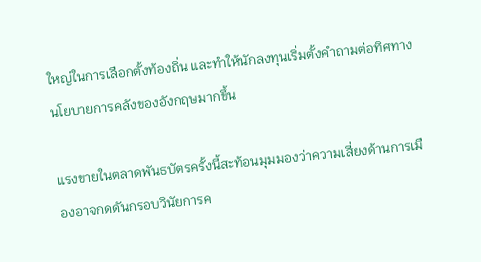ใหญ่ในการเลือกตั้งท้องถิ่น และทำให้นักลงทุนเริ่มตั้งคำถามต่อทิศทางนโยบายการคลังของอังกฤษมากขึ้น

แรงขายในตลาดพันธบัตรครั้งนี้สะท้อนมุมมองว่าความเสี่ยงด้านการเมืองอาจกดดันกรอบวินัยการค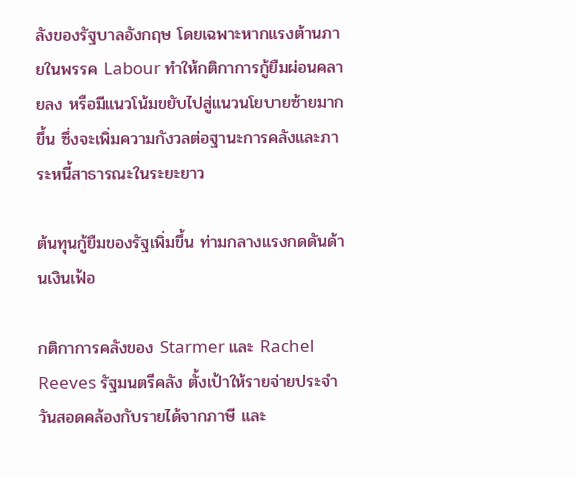ลังของรัฐบาลอังกฤษ โดยเฉพาะหากแรงต้านภายในพรรค Labour ทำให้กติกาการกู้ยืมผ่อนคลายลง หรือมีแนวโน้มขยับไปสู่แนวนโยบายซ้ายมากขึ้น ซึ่งจะเพิ่มความกังวลต่อฐานะการคลังและภาระหนี้สาธารณะในระยะยาว

ต้นทุนกู้ยืมของรัฐเพิ่มขึ้น ท่ามกลางแรงกดดันด้านเงินเฟ้อ

กติกาการคลังของ Starmer และ Rachel Reeves รัฐมนตรีคลัง ตั้งเป้าให้รายจ่ายประจำวันสอดคล้องกับรายได้จากภาษี และ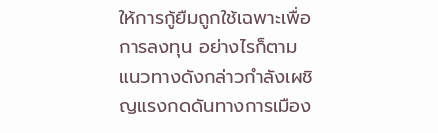ให้การกู้ยืมถูกใช้เฉพาะเพื่อการลงทุน อย่างไรก็ตาม แนวทางดังกล่าวกำลังเผชิญแรงกดดันทางการเมือง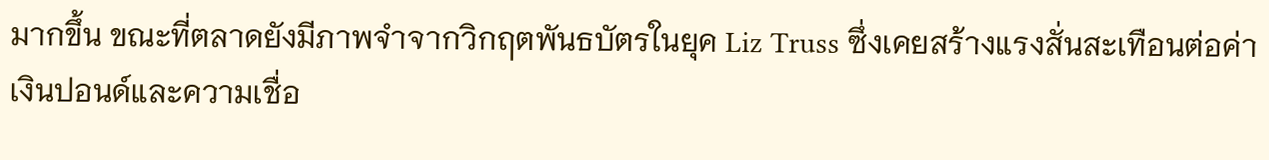มากขึ้น ขณะที่ตลาดยังมีภาพจำจากวิกฤตพันธบัตรในยุค Liz Truss ซึ่งเคยสร้างแรงสั่นสะเทือนต่อค่าเงินปอนด์และความเชื่อ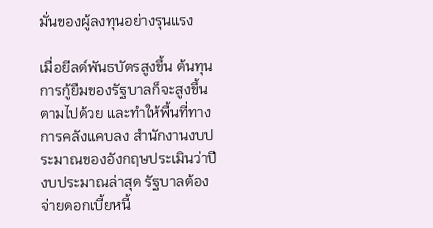มั่นของผู้ลงทุนอย่างรุนแรง

เมื่อยีลด์พันธบัตรสูงขึ้น ต้นทุนการกู้ยืมของรัฐบาลก็จะสูงขึ้นตามไปด้วย และทำให้พื้นที่ทางการคลังแคบลง สำนักงานงบประมาณของอังกฤษประเมินว่าปีงบประมาณล่าสุด รัฐบาลต้องจ่ายดอกเบี้ยหนี้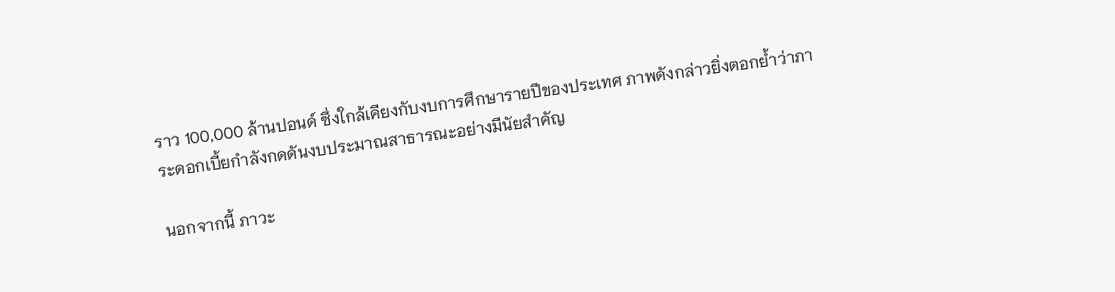ราว 100,000 ล้านปอนด์ ซึ่งใกล้เคียงกับงบการศึกษารายปีของประเทศ ภาพดังกล่าวยิ่งตอกย้ำว่าภาระดอกเบี้ยกำลังกดดันงบประมาณสาธารณะอย่างมีนัยสำคัญ

นอกจากนี้ ภาวะ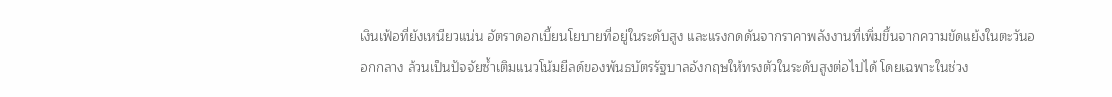เงินเฟ้อที่ยังเหนียวแน่น อัตราดอกเบี้ยนโยบายที่อยู่ในระดับสูง และแรงกดดันจากราคาพลังงานที่เพิ่มขึ้นจากความขัดแย้งในตะวันออกกลาง ล้วนเป็นปัจจัยซ้ำเติมแนวโน้มยีลด์ของพันธบัตรรัฐบาลอังกฤษให้ทรงตัวในระดับสูงต่อไปได้ โดยเฉพาะในช่วง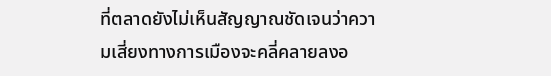ที่ตลาดยังไม่เห็นสัญญาณชัดเจนว่าความเสี่ยงทางการเมืองจะคลี่คลายลงอ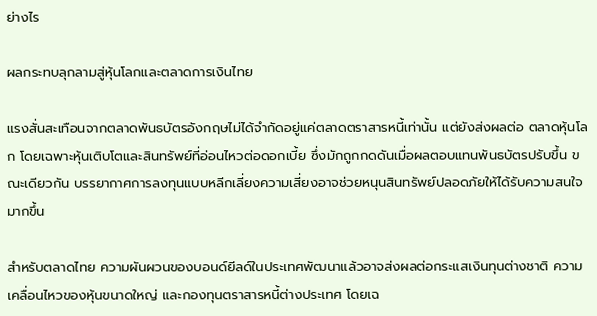ย่างไร

ผลกระทบลุกลามสู่หุ้นโลกและตลาดการเงินไทย

แรงสั่นสะเทือนจากตลาดพันธบัตรอังกฤษไม่ได้จำกัดอยู่แค่ตลาดตราสารหนี้เท่านั้น แต่ยังส่งผลต่อ ตลาดหุ้นโลก โดยเฉพาะหุ้นเติบโตและสินทรัพย์ที่อ่อนไหวต่อดอกเบี้ย ซึ่งมักถูกกดดันเมื่อผลตอบแทนพันธบัตรปรับขึ้น ขณะเดียวกัน บรรยากาศการลงทุนแบบหลีกเลี่ยงความเสี่ยงอาจช่วยหนุนสินทรัพย์ปลอดภัยให้ได้รับความสนใจมากขึ้น

สำหรับตลาดไทย ความผันผวนของบอนด์ยีลด์ในประเทศพัฒนาแล้วอาจส่งผลต่อกระแสเงินทุนต่างชาติ ความเคลื่อนไหวของหุ้นขนาดใหญ่ และกองทุนตราสารหนี้ต่างประเทศ โดยเฉ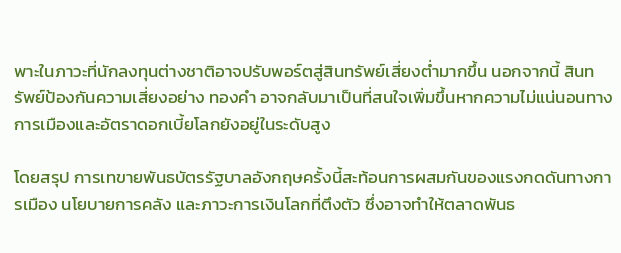พาะในภาวะที่นักลงทุนต่างชาติอาจปรับพอร์ตสู่สินทรัพย์เสี่ยงต่ำมากขึ้น นอกจากนี้ สินทรัพย์ป้องกันความเสี่ยงอย่าง ทองคำ อาจกลับมาเป็นที่สนใจเพิ่มขึ้นหากความไม่แน่นอนทางการเมืองและอัตราดอกเบี้ยโลกยังอยู่ในระดับสูง

โดยสรุป การเทขายพันธบัตรรัฐบาลอังกฤษครั้งนี้สะท้อนการผสมกันของแรงกดดันทางการเมือง นโยบายการคลัง และภาวะการเงินโลกที่ตึงตัว ซึ่งอาจทำให้ตลาดพันธ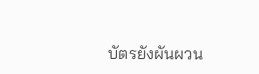บัตรยังผันผวน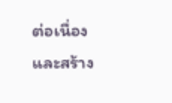ต่อเนื่อง และสร้าง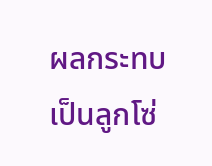ผลกระทบเป็นลูกโซ่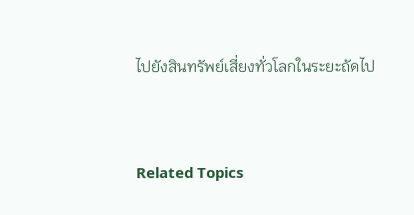ไปยังสินทรัพย์เสี่ยงทั่วโลกในระยะถัดไป


Related Topics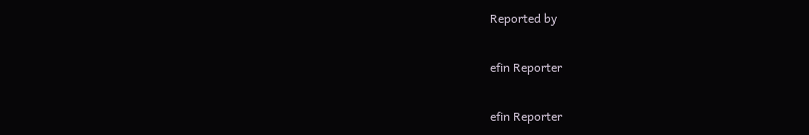Reported by

efin Reporter

efin Reporter